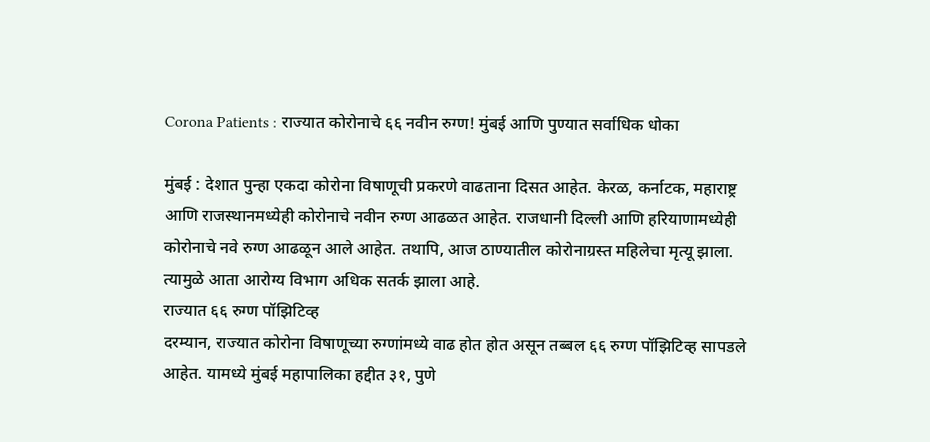Corona Patients : राज्यात कोरोनाचे ६६ नवीन रुग्ण! मुंबई आणि पुण्यात सर्वाधिक धोका

मुंबई : देशात पुन्हा एकदा कोरोना विषाणूची प्रकरणे वाढताना दिसत आहेत. केरळ, कर्नाटक, महाराष्ट्र आणि राजस्थानमध्येही कोरोनाचे नवीन रुग्ण आढळत आहेत. राजधानी दिल्ली आणि हरियाणामध्येही कोरोनाचे नवे रुग्ण आढळून आले आहेत. तथापि, आज ठाण्यातील कोरोनाग्रस्त महिलेचा मृत्यू झाला. त्यामुळे आता आरोग्य विभाग अधिक सतर्क झाला आहे.
राज्यात ६६ रुग्ण पॉझिटिव्ह
दरम्यान, राज्यात कोरोना विषाणूच्या रुग्णांमध्ये वाढ होत होत असून तब्बल ६६ रुग्ण पॉझिटिव्ह सापडले आहेत. यामध्ये मुंबई महापालिका हद्दीत ३१, पुणे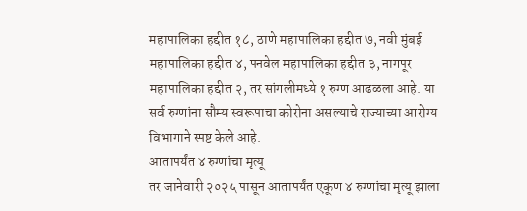महापालिका हद्दीत १८, ठाणे महापालिका हद्दीत ७, नवी मुंबई महापालिका हद्दीत ४, पनवेल महापालिका हद्दीत ३, नागपूर महापालिका हद्दीत २, तर सांगलीमध्ये १ रुग्ण आढळला आहे. या सर्व रुग्णांना सौम्य स्वरूपाचा कोरोना असल्याचे राज्याच्या आरोग्य विभागाने स्पष्ट केले आहे.
आतापर्यंत ४ रुग्णांचा मृत्यू
तर जानेवारी २०२५ पासून आतापर्यंत एकूण ४ रुग्णांचा मृत्यू झाला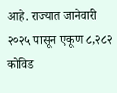आहे. राज्यात जानेवारी २०२५ पासून एकूण ८,२८२ कोविड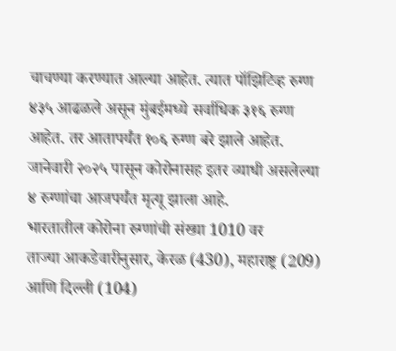चाचण्या करण्यात आल्या आहेत. त्यात पॉझिटिव्ह रुग्ण ४३५ आढळले असून मुंबईमध्ये सर्वाधिक ३१६ रुग्ण आहेत. तर आतापर्यंत १०६ रुग्ण बरे झाले आहेत. जानेवारी २०२५ पासून कोरोनासह इतर व्याधी असलेल्या ४ रुग्णांचा आजपर्यंत मृत्यू झाला आहे.
भारतातील कोरोना रुग्णांची संख्या 1010 वर
ताज्या आकडेवारीनुसार, केरळ (430), महाराष्ट्र (209) आणि दिल्ली (104)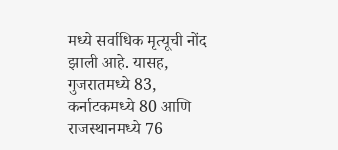मध्ये सर्वाधिक मृत्यूची नोंद झाली आहे. यासह, गुजरातमध्ये 83, कर्नाटकमध्ये 80 आणि राजस्थानमध्ये 76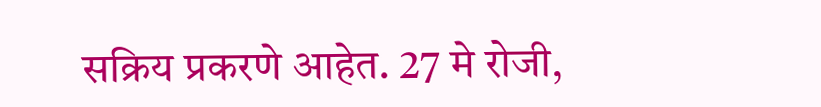सक्रिय प्रकरणे आहेत. 27 मे रोजी,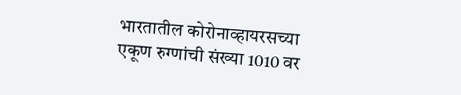भारतातील कोरोनाव्हायरसच्या एकूण रुग्णांची संख्या 1010 वर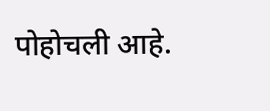पोहोचली आहे.